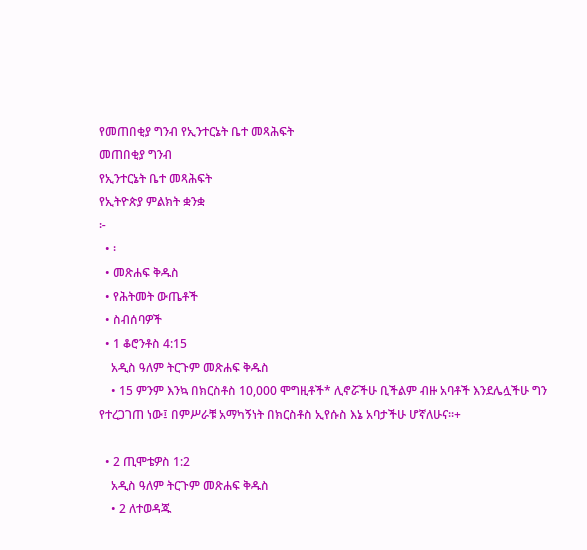የመጠበቂያ ግንብ የኢንተርኔት ቤተ መጻሕፍት
መጠበቂያ ግንብ
የኢንተርኔት ቤተ መጻሕፍት
የኢትዮጵያ ምልክት ቋንቋ
፦
  • ፡
  • መጽሐፍ ቅዱስ
  • የሕትመት ውጤቶች
  • ስብሰባዎች
  • 1 ቆሮንቶስ 4:15
    አዲስ ዓለም ትርጉም መጽሐፍ ቅዱስ
    • 15 ምንም እንኳ በክርስቶስ 10,000 ሞግዚቶች* ሊኖሯችሁ ቢችልም ብዙ አባቶች እንደሌሏችሁ ግን የተረጋገጠ ነው፤ በምሥራቹ አማካኝነት በክርስቶስ ኢየሱስ እኔ አባታችሁ ሆኛለሁና።+

  • 2 ጢሞቴዎስ 1:2
    አዲስ ዓለም ትርጉም መጽሐፍ ቅዱስ
    • 2 ለተወዳጁ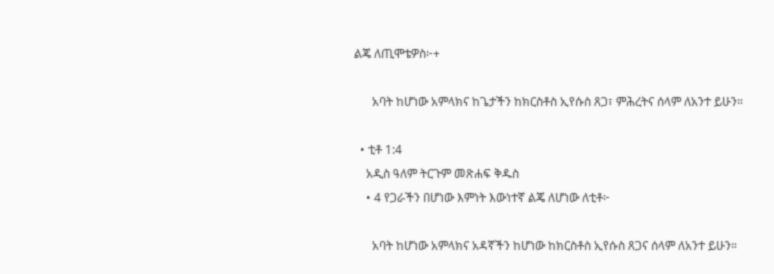ልጄ ለጢሞቴዎስ፦+

      አባት ከሆነው አምላክና ከጌታችን ከክርስቶስ ኢየሱስ ጸጋ፣ ምሕረትና ሰላም ለአንተ ይሁን።

  • ቲቶ 1:4
    አዲስ ዓለም ትርጉም መጽሐፍ ቅዱስ
    • 4 የጋራችን በሆነው እምነት እውነተኛ ልጄ ለሆነው ለቲቶ፦

      አባት ከሆነው አምላክና አዳኛችን ከሆነው ከክርስቶስ ኢየሱስ ጸጋና ሰላም ለአንተ ይሁን።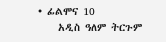• ፊልሞና 10
    አዲስ ዓለም ትርጉም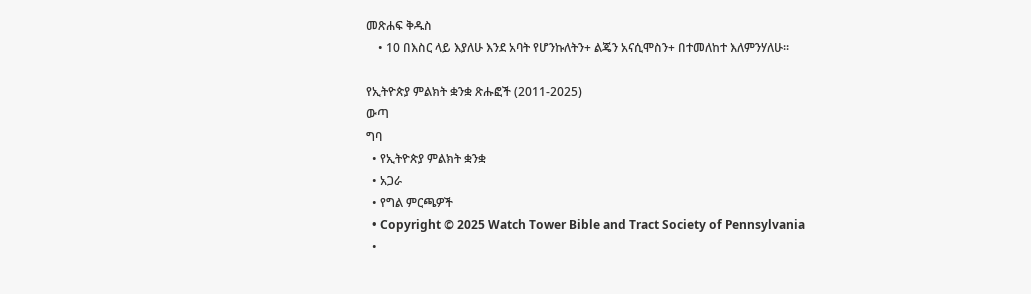መጽሐፍ ቅዱስ
    • 10 በእስር ላይ እያለሁ እንደ አባት የሆንኩለትን+ ልጄን አናሲሞስን+ በተመለከተ እለምንሃለሁ።

የኢትዮጵያ ምልክት ቋንቋ ጽሑፎች (2011-2025)
ውጣ
ግባ
  • የኢትዮጵያ ምልክት ቋንቋ
  • አጋራ
  • የግል ምርጫዎች
  • Copyright © 2025 Watch Tower Bible and Tract Society of Pennsylvania
  •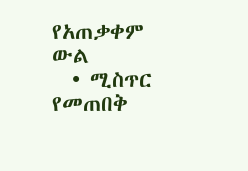የአጠቃቀም ውል
  • ሚስጥር የመጠበቅ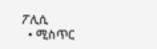ፖሊሲ
  • ሚስጥር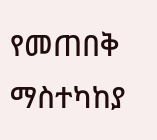የመጠበቅ ማስተካከያ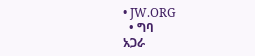• JW.ORG
  • ግባ
አጋራ